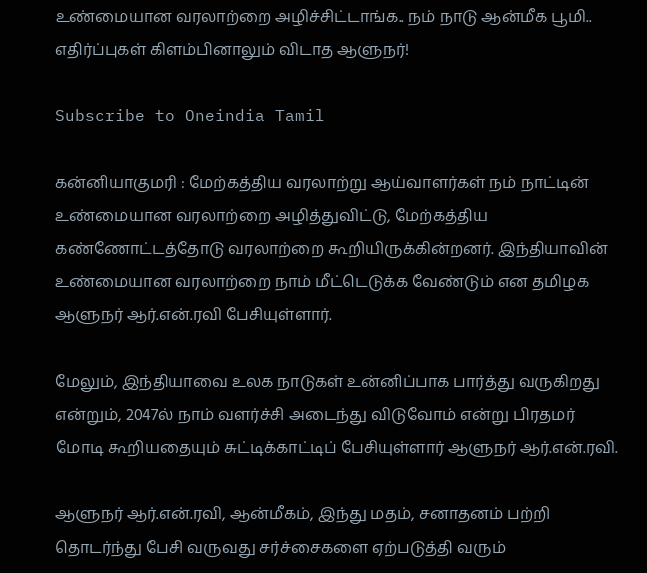உண்மையான வரலாற்றை அழிச்சிட்டாங்க.. நம் நாடு ஆன்மீக பூமி.. எதிர்ப்புகள் கிளம்பினாலும் விடாத ஆளுநர்!

Subscribe to Oneindia Tamil

கன்னியாகுமரி : மேற்கத்திய வரலாற்று ஆய்வாளர்கள் நம் நாட்டின் உண்மையான வரலாற்றை அழித்துவிட்டு, மேற்கத்திய கண்ணோட்டத்தோடு வரலாற்றை கூறியிருக்கின்றனர். இந்தியாவின் உண்மையான வரலாற்றை நாம் மீட்டெடுக்க வேண்டும் என தமிழக ஆளுநர் ஆர்.என்.ரவி பேசியுள்ளார்.

மேலும், இந்தியாவை உலக நாடுகள் உன்னிப்பாக பார்த்து வருகிறது என்றும், 2047ல் நாம் வளர்ச்சி அடைந்து விடுவோம் என்று பிரதமர் மோடி கூறியதையும் சுட்டிக்காட்டிப் பேசியுள்ளார் ஆளுநர் ஆர்.என்.ரவி.

ஆளுநர் ஆர்.என்.ரவி, ஆன்மீகம், இந்து மதம், சனாதனம் பற்றி தொடர்ந்து பேசி வருவது சர்ச்சைகளை ஏற்படுத்தி வரும்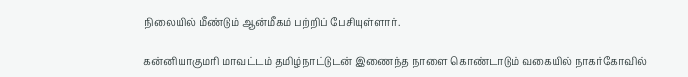நிலையில் மீண்டும் ஆன்மீகம் பற்றிப் பேசியுள்ளார்.

கன்னியாகுமரி மாவட்டம் தமிழ்நாட்டுடன் இணைந்த நாளை கொண்டாடும் வகையில் நாகர்கோவில்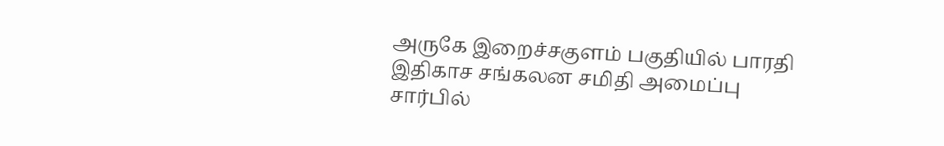அருகே இறைச்சகுளம் பகுதியில் பாரதி இதிகாச சங்கலன சமிதி அமைப்பு சார்பில்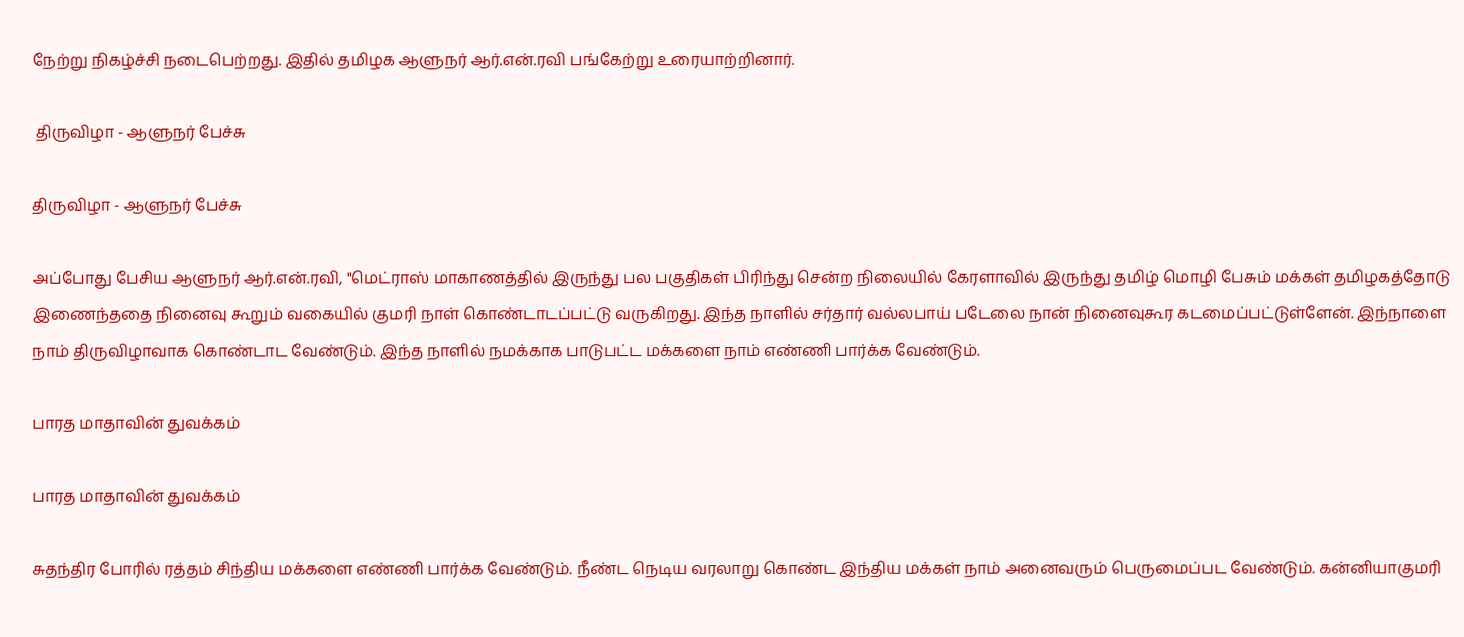நேற்று நிகழ்ச்சி நடைபெற்றது. இதில் தமிழக ஆளுநர் ஆர்.என்.ரவி பங்கேற்று உரையாற்றினார்.

 திருவிழா - ஆளுநர் பேச்சு

திருவிழா - ஆளுநர் பேச்சு

அப்போது பேசிய ஆளுநர் ஆர்.என்.ரவி, "மெட்ராஸ் மாகாணத்தில் இருந்து பல பகுதிகள் பிரிந்து சென்ற நிலையில் கேரளாவில் இருந்து தமிழ் மொழி பேசும் மக்கள் தமிழகத்தோடு இணைந்ததை நினைவு கூறும் வகையில் குமரி நாள் கொண்டாடப்பட்டு வருகிறது. இந்த நாளில் சர்தார் வல்லபாய் படேலை நான் நினைவுகூர கடமைப்பட்டுள்ளேன். இந்நாளை நாம் திருவிழாவாக கொண்டாட வேண்டும். இந்த நாளில் நமக்காக பாடுபட்ட மக்களை நாம் எண்ணி பார்க்க வேண்டும்.

பாரத மாதாவின் துவக்கம்

பாரத மாதாவின் துவக்கம்

சுதந்திர போரில் ரத்தம் சிந்திய மக்களை எண்ணி பார்க்க வேண்டும். நீண்ட நெடிய வரலாறு கொண்ட இந்திய மக்கள் நாம் அனைவரும் பெருமைப்பட வேண்டும். கன்னியாகுமரி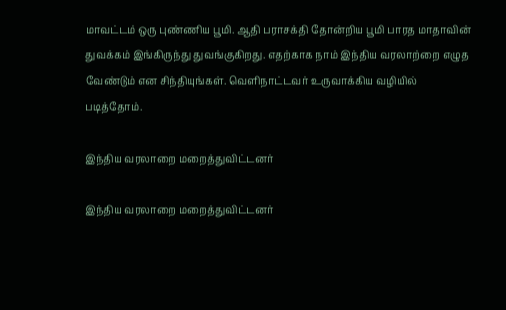மாவட்டம் ஒரு புண்ணிய பூமி. ஆதி பராசக்தி தோன்றிய பூமி பாரத மாதாவின் துவக்கம் இங்கிருந்து துவங்குகிறது. எதற்காக நாம் இந்திய வரலாற்றை எழுத வேண்டும் என சிந்தியுங்கள். வெளிநாட்டவர் உருவாக்கிய வழியில் படித்தோம்.

இந்திய வரலாறை மறைத்துவிட்டனர்

இந்திய வரலாறை மறைத்துவிட்டனர்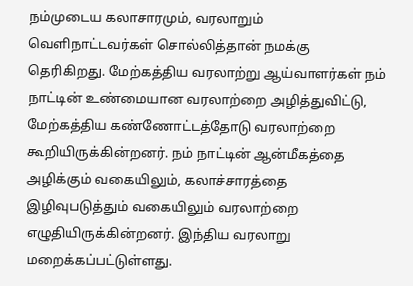நம்முடைய கலாசாரமும், வரலாறும் வெளிநாட்டவர்கள் சொல்லித்தான் நமக்கு தெரிகிறது. மேற்கத்திய வரலாற்று ஆய்வாளர்கள் நம் நாட்டின் உண்மையான வரலாற்றை அழித்துவிட்டு, மேற்கத்திய கண்ணோட்டத்தோடு வரலாற்றை கூறியிருக்கின்றனர். நம் நாட்டின் ஆன்மீகத்தை அழிக்கும் வகையிலும், கலாச்சாரத்தை இழிவுபடுத்தும் வகையிலும் வரலாற்றை எழுதியிருக்கின்றனர். இந்திய வரலாறு மறைக்கப்பட்டுள்ளது.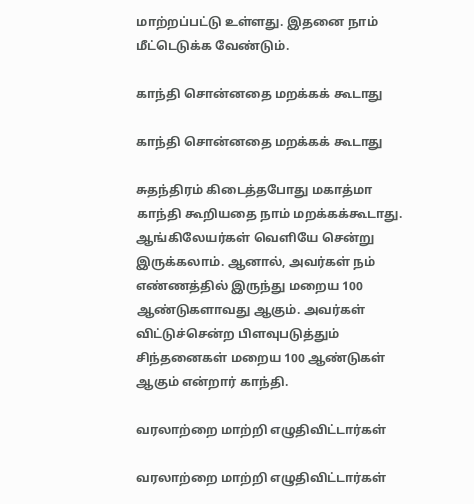மாற்றப்பட்டு உள்ளது. இதனை நாம் மீட்டெடுக்க வேண்டும்.

காந்தி சொன்னதை மறக்கக் கூடாது

காந்தி சொன்னதை மறக்கக் கூடாது

சுதந்திரம் கிடைத்தபோது மகாத்மா காந்தி கூறியதை நாம் மறக்கக்கூடாது. ஆங்கிலேயர்கள் வெளியே சென்று இருக்கலாம். ஆனால், அவர்கள் நம் எண்ணத்தில் இருந்து மறைய 100 ஆண்டுகளாவது ஆகும். அவர்கள் விட்டுச்சென்ற பிளவுபடுத்தும் சிந்தனைகள் மறைய 100 ஆண்டுகள் ஆகும் என்றார் காந்தி.

வரலாற்றை மாற்றி எழுதிவிட்டார்கள்

வரலாற்றை மாற்றி எழுதிவிட்டார்கள்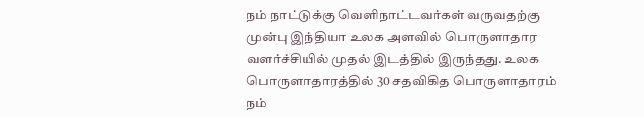நம் நாட்டுக்கு வெளிநாட்டவர்கள் வருவதற்கு முன்பு இந்தியா உலக அளவில் பொருளாதார வளர்ச்சியில் முதல் இடத்தில் இருந்தது. உலக பொருளாதாரத்தில் 30 சதவிகித பொருளாதாரம் நம்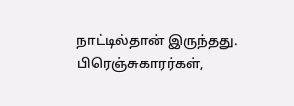நாட்டில்தான் இருந்தது. பிரெஞ்சுகாரர்கள்,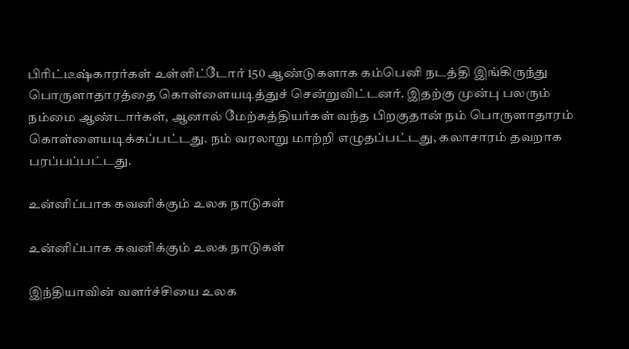பிரிட்டீஷ்காரர்கள் உள்ளிட்டோர் 150 ஆண்டுகளாக கம்பெனி நடத்தி இங்கிருந்து பொருளாதாரத்தை கொள்ளையடித்துச் சென்றுவிட்டனர். இதற்கு முன்பு பலரும் நம்மை ஆண்டார்கள், ஆனால் மேற்கத்தியர்கள் வந்த பிறகுதான் நம் பொருளாதாரம் கொள்ளையடிக்கப்பட்டது. நம் வரலாறு மாற்றி எழுதப்பட்டது, கலாசாரம் தவறாக பரப்பப்பட்டது.

உன்னிப்பாக கவனிக்கும் உலக நாடுகள்

உன்னிப்பாக கவனிக்கும் உலக நாடுகள்

இந்தியாவின் வளர்ச்சியை உலக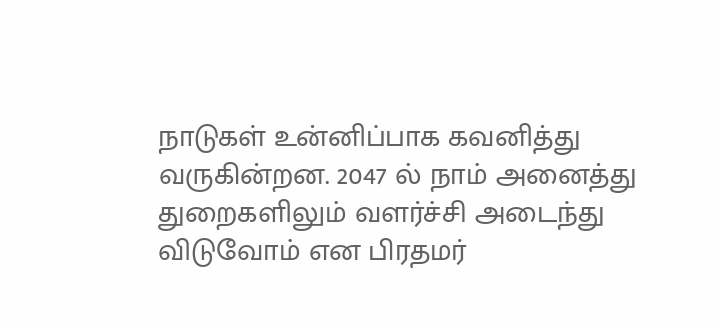நாடுகள் உன்னிப்பாக கவனித்து வருகின்றன. 2047 ல் நாம் அனைத்து துறைகளிலும் வளர்ச்சி அடைந்து விடுவோம் என பிரதமர்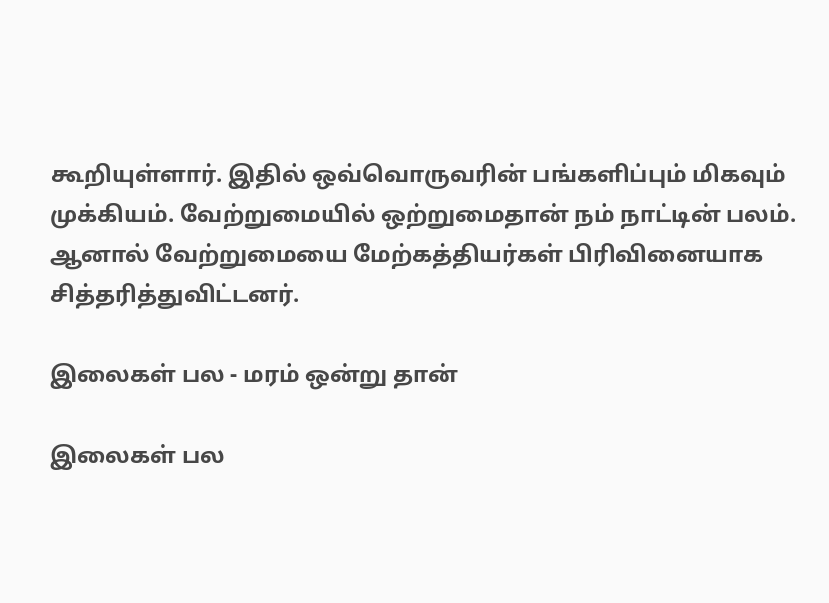கூறியுள்ளார். இதில் ஒவ்வொருவரின் பங்களிப்பும் மிகவும் முக்கியம். வேற்றுமையில் ஒற்றுமைதான் நம் நாட்டின் பலம். ஆனால் வேற்றுமையை மேற்கத்தியர்கள் பிரிவினையாக சித்தரித்துவிட்டனர்.

இலைகள் பல - மரம் ஒன்று தான்

இலைகள் பல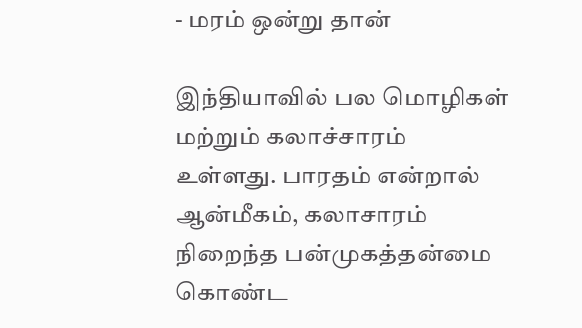- மரம் ஒன்று தான்

இந்தியாவில் பல மொழிகள் மற்றும் கலாச்சாரம் உள்ளது. பாரதம் என்றால் ஆன்மீகம், கலாசாரம் நிறைந்த பன்முகத்தன்மை கொண்ட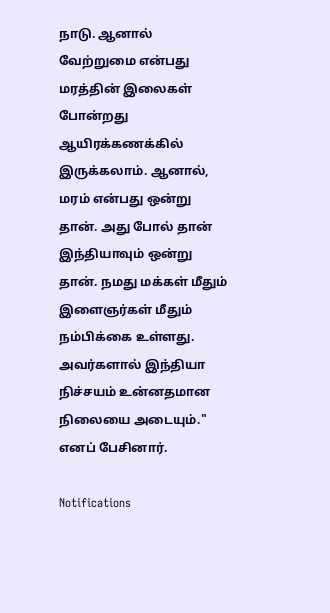நாடு. ஆனால் வேற்றுமை என்பது மரத்தின் இலைகள் போன்றது ஆயிரக்கணக்கில் இருக்கலாம். ஆனால், மரம் என்பது ஒன்று தான். அது போல் தான் இந்தியாவும் ஒன்று தான். நமது மக்கள் மீதும் இளைஞர்கள் மீதும் நம்பிக்கை உள்ளது. அவர்களால் இந்தியா நிச்சயம் உன்னதமான நிலையை அடையும்." எனப் பேசினார்.

Notifications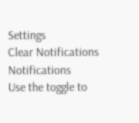Settings
Clear Notifications
Notifications
Use the toggle to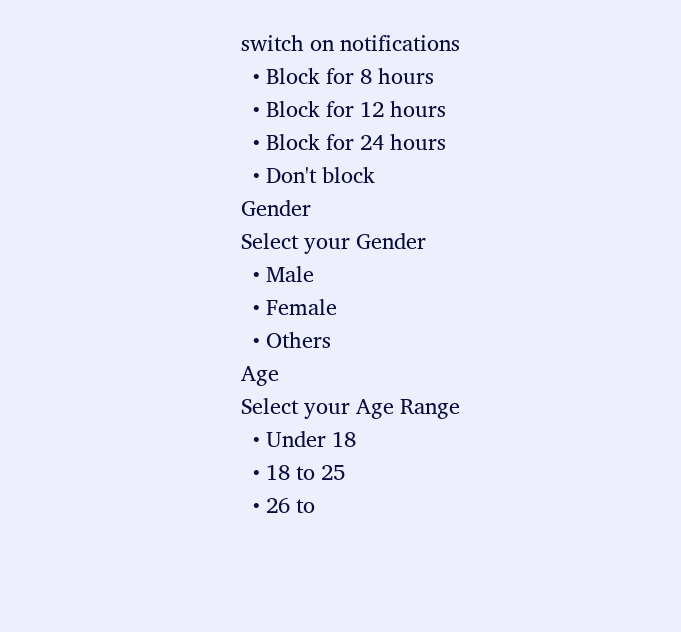switch on notifications
  • Block for 8 hours
  • Block for 12 hours
  • Block for 24 hours
  • Don't block
Gender
Select your Gender
  • Male
  • Female
  • Others
Age
Select your Age Range
  • Under 18
  • 18 to 25
  • 26 to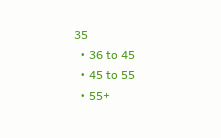35
  • 36 to 45
  • 45 to 55
  • 55+